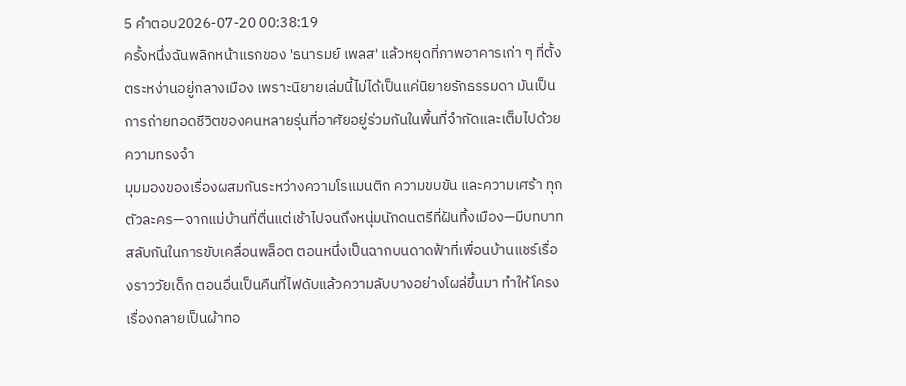5 คำตอบ2026-07-20 00:38:19
ครั้งหนึ่งฉันพลิกหน้าแรกของ 'ธนารมย์ เพลส' แล้วหยุดที่ภาพอาคารเก่า ๆ ที่ตั้งตระหง่านอยู่กลางเมือง เพราะนิยายเล่มนี้ไม่ได้เป็นแค่นิยายรักธรรมดา มันเป็นการถ่ายทอดชีวิตของคนหลายรุ่นที่อาศัยอยู่ร่วมกันในพื้นที่จำกัดและเต็มไปด้วยความทรงจำ
มุมมองของเรื่องผสมกันระหว่างความโรแมนติก ความขบขัน และความเศร้า ทุกตัวละคร—จากแม่บ้านที่ตื่นแต่เช้าไปจนถึงหนุ่มนักดนตรีที่ฝันทิ้งเมือง—มีบทบาทสลับกันในการขับเคลื่อนพล็อต ตอนหนึ่งเป็นฉากบนดาดฟ้าที่เพื่อนบ้านแชร์เรื่องราววัยเด็ก ตอนอื่นเป็นคืนที่ไฟดับแล้วความลับบางอย่างโผล่ขึ้นมา ทำให้โครงเรื่องกลายเป็นผ้าทอ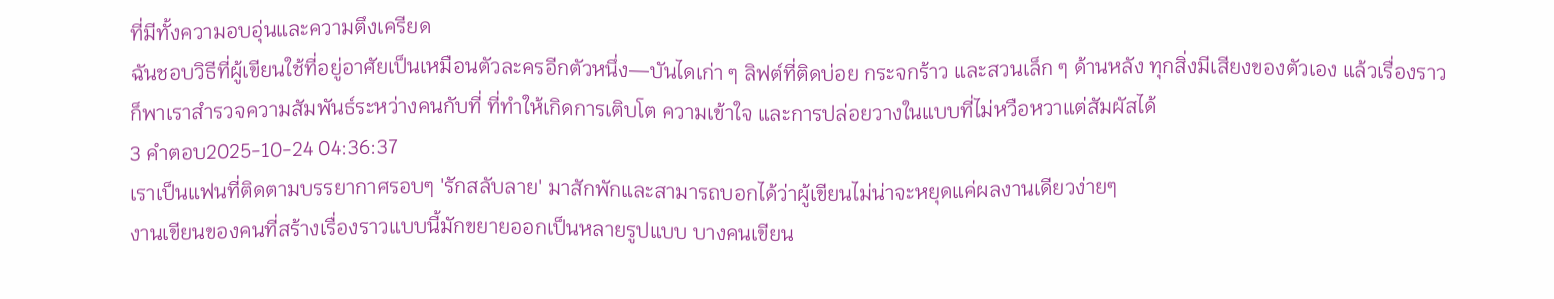ที่มีทั้งความอบอุ่นและความตึงเครียด
ฉันชอบวิธีที่ผู้เขียนใช้ที่อยู่อาศัยเป็นเหมือนตัวละครอีกตัวหนึ่ง—บันไดเก่า ๆ ลิฟต์ที่ติดบ่อย กระจกร้าว และสวนเล็ก ๆ ด้านหลัง ทุกสิ่งมีเสียงของตัวเอง แล้วเรื่องราวก็พาเราสำรวจความสัมพันธ์ระหว่างคนกับที่ ที่ทำให้เกิดการเติบโต ความเข้าใจ และการปล่อยวางในแบบที่ไม่หวือหวาแต่สัมผัสได้
3 คำตอบ2025-10-24 04:36:37
เราเป็นแฟนที่ติดตามบรรยากาศรอบๆ 'รักสลับลาย' มาสักพักและสามารถบอกได้ว่าผู้เขียนไม่น่าจะหยุดแค่ผลงานเดียวง่ายๆ
งานเขียนของคนที่สร้างเรื่องราวแบบนี้มักขยายออกเป็นหลายรูปแบบ บางคนเขียน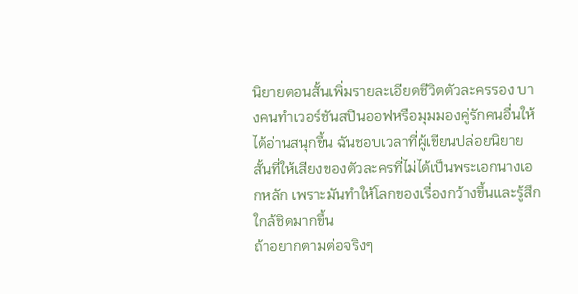นิยายตอนสั้นเพิ่มรายละเอียดชีวิตตัวละครรอง บางคนทำเวอร์ชันสปินออฟหรือมุมมองคู่รักคนอื่นให้ได้อ่านสนุกขึ้น ฉันชอบเวลาที่ผู้เขียนปล่อยนิยายสั้นที่ให้เสียงของตัวละครที่ไม่ได้เป็นพระเอกนางเอกหลัก เพราะมันทำให้โลกของเรื่องกว้างขึ้นและรู้สึกใกล้ชิดมากขึ้น
ถ้าอยากตามต่อจริงๆ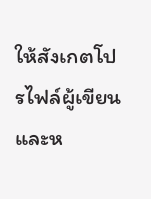ให้สังเกตโปรไฟล์ผู้เขียนและห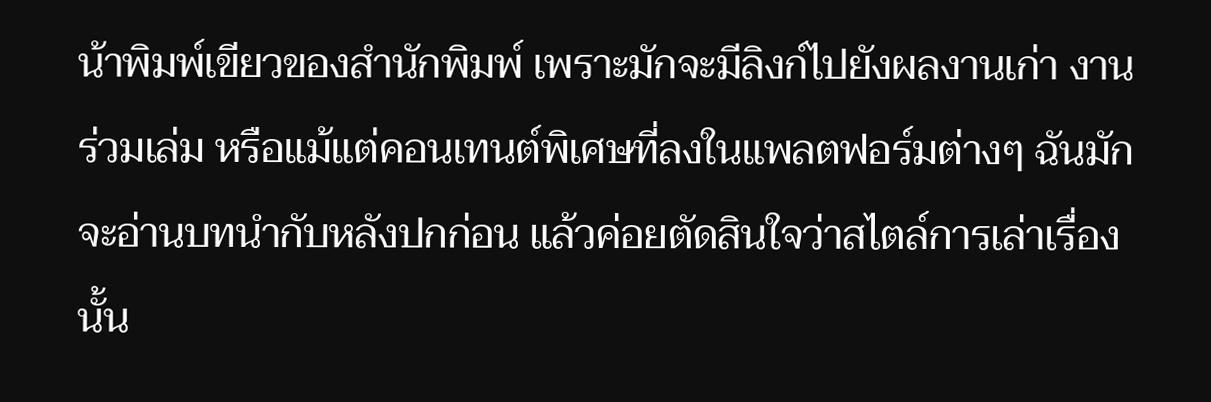น้าพิมพ์เขียวของสำนักพิมพ์ เพราะมักจะมีลิงก์ไปยังผลงานเก่า งานร่วมเล่ม หรือแม้แต่คอนเทนต์พิเศษที่ลงในแพลตฟอร์มต่างๆ ฉันมักจะอ่านบทนำกับหลังปกก่อน แล้วค่อยตัดสินใจว่าสไตล์การเล่าเรื่องนั้น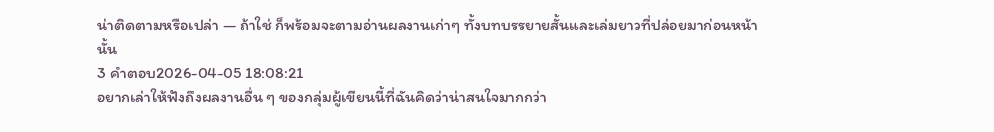น่าติดตามหรือเปล่า — ถ้าใช่ ก็พร้อมจะตามอ่านผลงานเก่าๆ ทั้งบทบรรยายสั้นและเล่มยาวที่ปล่อยมาก่อนหน้านั้น
3 คำตอบ2026-04-05 18:08:21
อยากเล่าให้ฟังถึงผลงานอื่น ๆ ของกลุ่มผู้เขียนนี้ที่ฉันคิดว่าน่าสนใจมากกว่า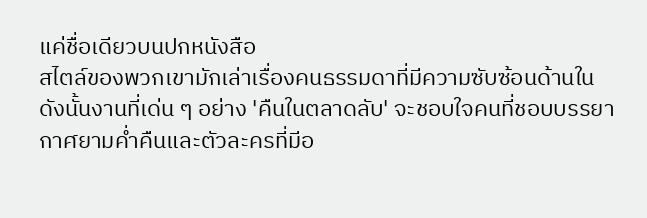แค่ชื่อเดียวบนปกหนังสือ
สไตล์ของพวกเขามักเล่าเรื่องคนธรรมดาที่มีความซับซ้อนด้านใน ดังนั้นงานที่เด่น ๆ อย่าง 'คืนในตลาดลับ' จะชอบใจคนที่ชอบบรรยากาศยามค่ำคืนและตัวละครที่มีอ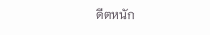ดีตหนัก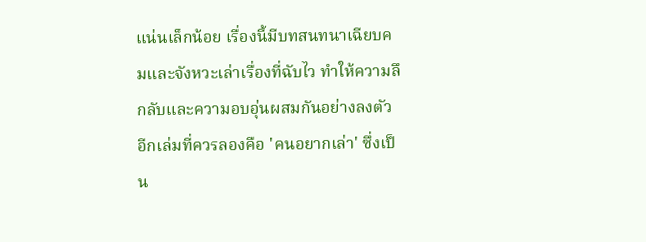แน่นเล็กน้อย เรื่องนี้มีบทสนทนาเฉียบคมและจังหวะเล่าเรื่องที่ฉับไว ทำให้ความลึกลับและความอบอุ่นผสมกันอย่างลงตัว
อีกเล่มที่ควรลองคือ 'คนอยากเล่า' ซึ่งเป็น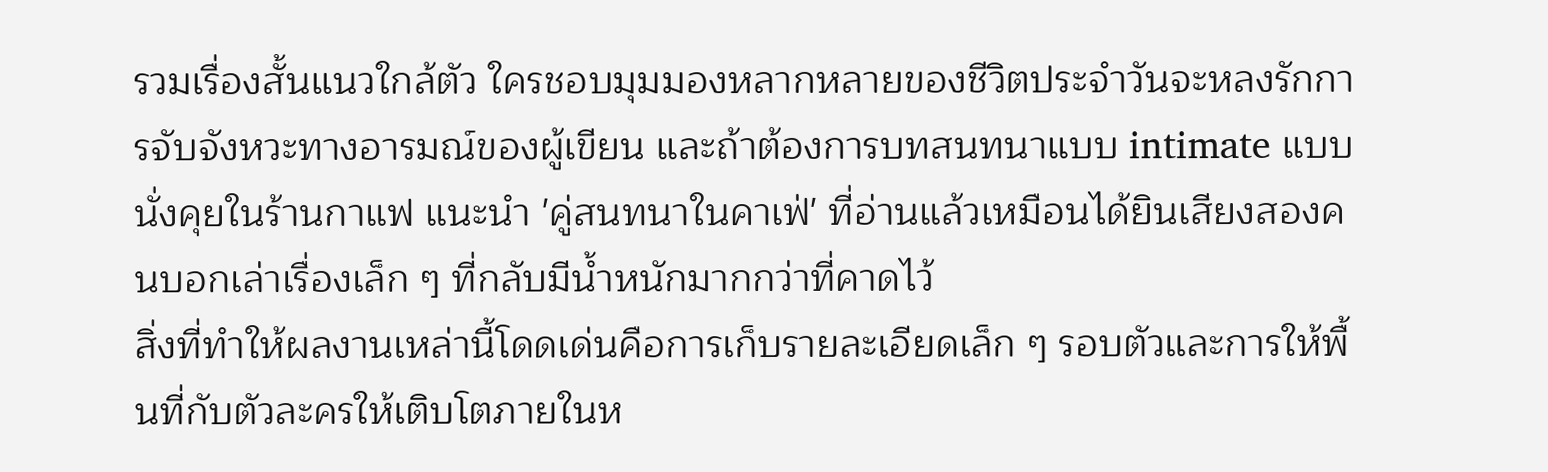รวมเรื่องสั้นแนวใกล้ตัว ใครชอบมุมมองหลากหลายของชีวิตประจำวันจะหลงรักการจับจังหวะทางอารมณ์ของผู้เขียน และถ้าต้องการบทสนทนาแบบ intimate แบบนั่งคุยในร้านกาแฟ แนะนำ 'คู่สนทนาในคาเฟ่' ที่อ่านแล้วเหมือนได้ยินเสียงสองคนบอกเล่าเรื่องเล็ก ๆ ที่กลับมีน้ำหนักมากกว่าที่คาดไว้
สิ่งที่ทำให้ผลงานเหล่านี้โดดเด่นคือการเก็บรายละเอียดเล็ก ๆ รอบตัวและการให้พื้นที่กับตัวละครให้เติบโตภายในห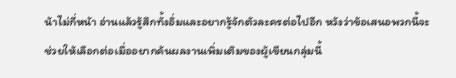น้าไม่กี่หน้า อ่านแล้วรู้สึกทั้งอิ่มและอยากรู้จักตัวละครต่อไปอีก หวังว่าข้อเสนอพวกนี้จะช่วยให้เลือกต่อเมื่ออยากค้นผลงานเพิ่มเติมของผู้เขียนกลุ่มนี้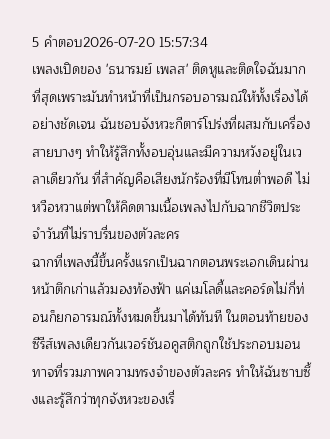5 คำตอบ2026-07-20 15:57:34
เพลงเปิดของ 'ธนารมย์ เพลส' ติดหูและติดใจฉันมากที่สุดเพราะมันทำหน้าที่เป็นกรอบอารมณ์ให้ทั้งเรื่องได้อย่างชัดเจน ฉันชอบจังหวะกีตาร์โปร่งที่ผสมกับเครื่องสายบางๆ ทำให้รู้สึกทั้งอบอุ่นและมีความหวังอยู่ในเวลาเดียวกัน ที่สำคัญคือเสียงนักร้องที่มีโทนต่ำพอดี ไม่หวือหวาแต่พาให้คิดตามเนื้อเพลงไปกับฉากชีวิตประจำวันที่ไม่ราบรื่นของตัวละคร
ฉากที่เพลงนี้ขึ้นครั้งแรกเป็นฉากตอนพระเอกเดินผ่านหน้าตึกเก่าแล้วมองท้องฟ้า แค่เมโลดี้และคอร์ดไม่กี่ท่อนก็ยกอารมณ์ทั้งหมดขึ้นมาได้ทันที ในตอนท้ายของซีรีส์เพลงเดียวกันเวอร์ชันอคูสติกถูกใช้ประกอบมอนทาจที่รวมภาพความทรงจำของตัวละคร ทำให้ฉันซาบซึ้งและรู้สึกว่าทุกจังหวะของเรื่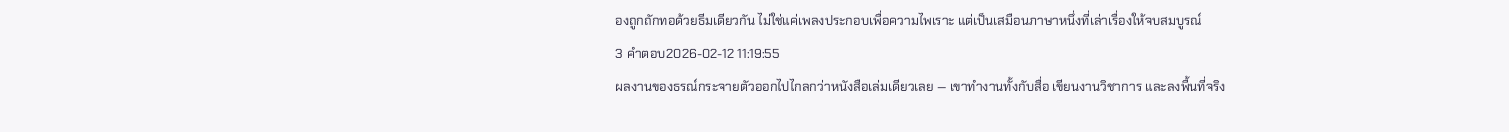องถูกถักทอด้วยธีมเดียวกัน ไม่ใช่แค่เพลงประกอบเพื่อความไพเราะ แต่เป็นเสมือนภาษาหนึ่งที่เล่าเรื่องให้จบสมบูรณ์
3 คำตอบ2026-02-12 11:19:55
ผลงานของธรณ์กระจายตัวออกไปไกลกว่าหนังสือเล่มเดียวเลย — เขาทำงานทั้งกับสื่อ เขียนงานวิชาการ และลงพื้นที่จริง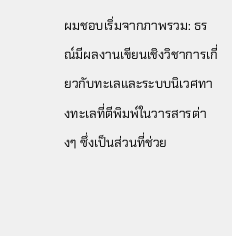ผมชอบเริ่มจากภาพรวม: ธรณ์มีผลงานเขียนเชิงวิชาการเกี่ยวกับทะเลและระบบนิเวศทางทะเลที่ตีพิมพ์ในวารสารต่างๆ ซึ่งเป็นส่วนที่ช่วย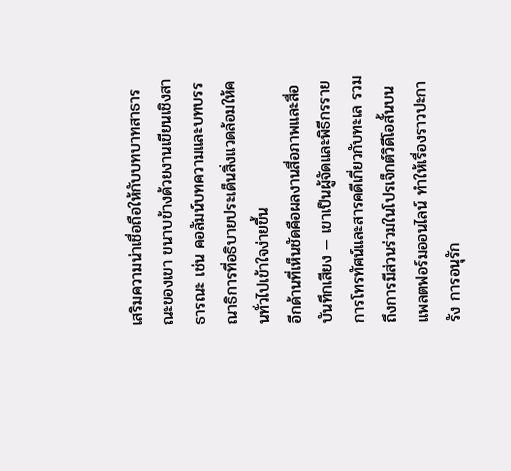เสริมความน่าเชื่อถือให้กับบทบาทสาธารณะของเขา ขนาบข้างด้วยงานเขียนเชิงสาธารณะ เช่น คอลัมน์บทความและบทบรรณาธิการที่อธิบายประเด็นสิ่งแวดล้อมให้คนทั่วไปเข้าใจง่ายขึ้น
อีกด้านที่เห็นชัดคือผลงานสื่อภาพและสื่อบันทึกเสียง — เขาเป็นผู้จัดและพิธีกรรายการโทรทัศน์และสารคดีเกี่ยวกับทะเล รวมถึงการมีส่วนร่วมในโปรเจ็กต์วิดีโอสั้นบนแพลตฟอร์มออนไลน์ ทำให้เรื่องราวปะการัง การอนุรัก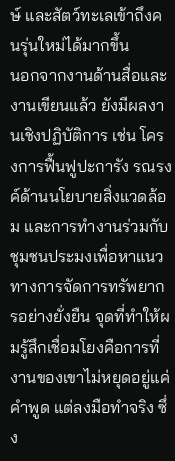ษ์ และสัตว์ทะเลเข้าถึงคนรุ่นใหม่ได้มากขึ้น
นอกจากงานด้านสื่อและงานเขียนแล้ว ยังมีผลงานเชิงปฏิบัติการ เช่น โครงการฟื้นฟูปะการัง รณรงค์ด้านนโยบายสิ่งแวดล้อม และการทำงานร่วมกับชุมชนประมงเพื่อหาแนวทางการจัดการทรัพยากรอย่างยั่งยืน จุดที่ทำให้ผมรู้สึกเชื่อมโยงคือการที่งานของเขาไม่หยุดอยู่แค่คำพูด แต่ลงมือทำจริง ซึ่ง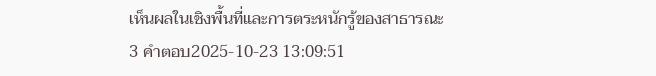เห็นผลในเชิงพื้นที่และการตระหนักรู้ของสาธารณะ
3 คำตอบ2025-10-23 13:09:51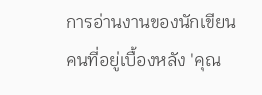การอ่านงานของนักเขียนคนที่อยู่เบื้องหลัง 'คุณ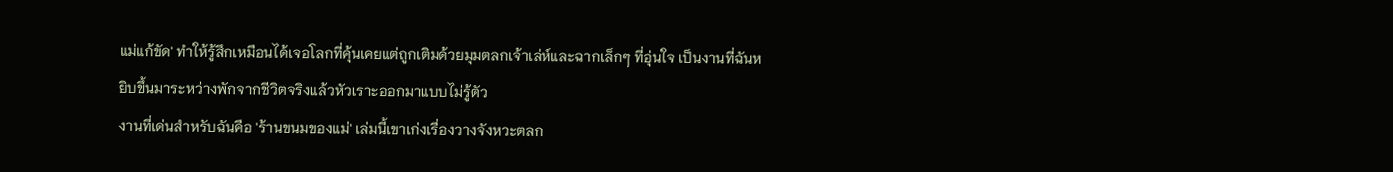แม่แก้ขัด' ทำให้รู้สึกเหมือนได้เจอโลกที่คุ้นเคยแต่ถูกเติมด้วยมุมตลกเจ้าเล่ห์และฉากเล็กๆ ที่อุ่นใจ เป็นงานที่ฉันหยิบขึ้นมาระหว่างพักจากชีวิตจริงแล้วหัวเราะออกมาแบบไม่รู้ตัว
งานที่เด่นสำหรับฉันคือ 'ร้านขนมของแม่' เล่มนี้เขาเก่งเรื่องวางจังหวะตลก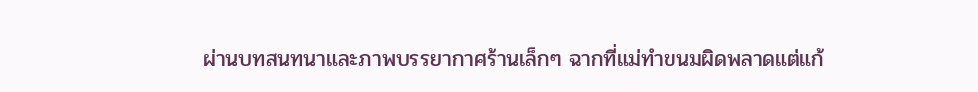ผ่านบทสนทนาและภาพบรรยากาศร้านเล็กๆ ฉากที่แม่ทำขนมผิดพลาดแต่แก้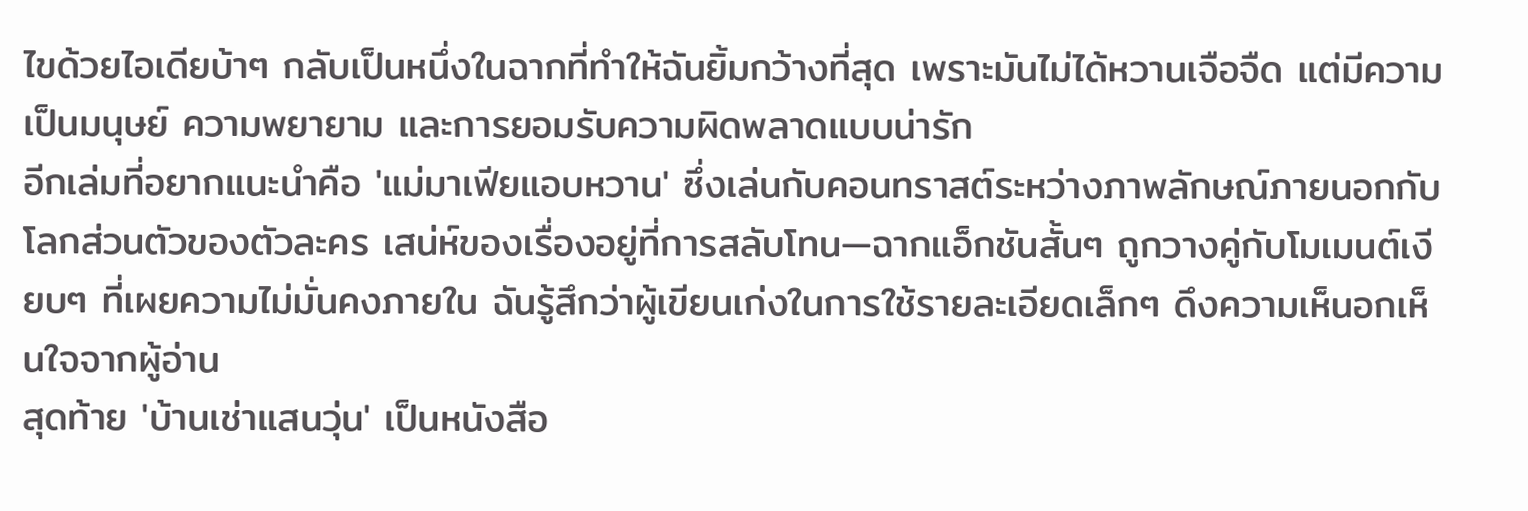ไขด้วยไอเดียบ้าๆ กลับเป็นหนึ่งในฉากที่ทำให้ฉันยิ้มกว้างที่สุด เพราะมันไม่ได้หวานเจือจืด แต่มีความเป็นมนุษย์ ความพยายาม และการยอมรับความผิดพลาดแบบน่ารัก
อีกเล่มที่อยากแนะนำคือ 'แม่มาเฟียแอบหวาน' ซึ่งเล่นกับคอนทราสต์ระหว่างภาพลักษณ์ภายนอกกับโลกส่วนตัวของตัวละคร เสน่ห์ของเรื่องอยู่ที่การสลับโทน—ฉากแอ็กชันสั้นๆ ถูกวางคู่กับโมเมนต์เงียบๆ ที่เผยความไม่มั่นคงภายใน ฉันรู้สึกว่าผู้เขียนเก่งในการใช้รายละเอียดเล็กๆ ดึงความเห็นอกเห็นใจจากผู้อ่าน
สุดท้าย 'บ้านเช่าแสนวุ่น' เป็นหนังสือ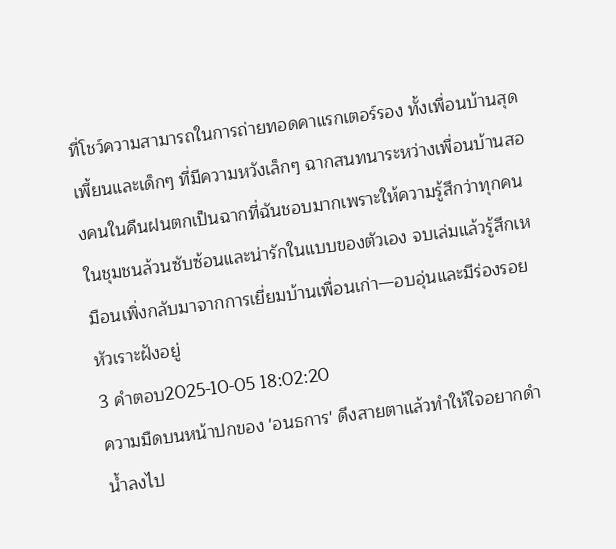ที่โชว์ความสามารถในการถ่ายทอดคาแรกเตอร์รอง ทั้งเพื่อนบ้านสุดเพี้ยนและเด็กๆ ที่มีความหวังเล็กๆ ฉากสนทนาระหว่างเพื่อนบ้านสองคนในคืนฝนตกเป็นฉากที่ฉันชอบมากเพราะให้ความรู้สึกว่าทุกคนในชุมชนล้วนซับซ้อนและน่ารักในแบบของตัวเอง จบเล่มแล้วรู้สึกเหมือนเพิ่งกลับมาจากการเยี่ยมบ้านเพื่อนเก่า—อบอุ่นและมีร่องรอยหัวเราะฝังอยู่
3 คำตอบ2025-10-05 18:02:20
ความมืดบนหน้าปกของ 'อนธการ' ดึงสายตาแล้วทำให้ใจอยากดำน้ำลงไป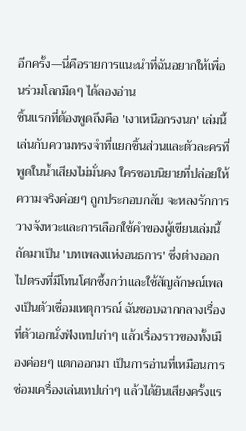อีกครั้ง—นี่คือรายการแนะนำที่ฉันอยากให้เพื่อนร่วมโลกมืดๆ ได้ลองอ่าน
ชิ้นแรกที่ต้องพูดถึงคือ 'เงาเหนือกรงนก' เล่มนี้เล่นกับความทรงจำที่แยกชิ้นส่วนและตัวละครที่พูดในน้ำเสียงไม่มั่นคง ใครชอบนิยายที่ปล่อยให้ความจริงค่อยๆ ถูกประกอบกลับ จะหลงรักการวางจังหวะและการเลือกใช้คำของผู้เขียนเล่มนี้
ถัดมาเป็น 'บทเพลงแห่งอนธการ' ซึ่งต่างออกไปตรงที่มีโทนโศกซึ้งกว่าและใช้สัญลักษณ์เพลงเป็นตัวเชื่อมเหตุการณ์ ฉันชอบฉากกลางเรื่องที่ตัวเอกนั่งฟังเทปเก่าๆ แล้วเรื่องราวของทั้งเมืองค่อยๆ แตกออกมา เป็นการอ่านที่เหมือนการซ่อมเครื่องเล่นเทปเก่าๆ แล้วได้ยินเสียงครั้งแร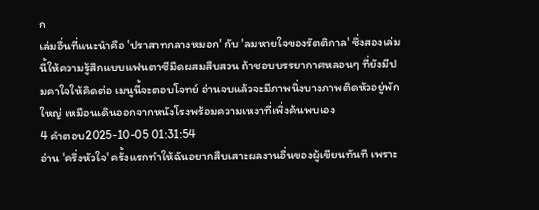ก
เล่มอื่นที่แนะนำคือ 'ปราสาทกลางหมอก' กับ 'ลมหายใจของรัตติกาล' ซึ่งสองเล่มนี้ให้ความรู้สึกแบบแฟนตาซีมืดผสมสืบสวน ถ้าชอบบรรยากาศหลอนๆ ที่ยังมีปมคาใจให้คิดต่อ เมนูนี้จะตอบโจทย์ อ่านจบแล้วจะมีภาพนิ่งบางภาพติดหัวอยู่พักใหญ่ เหมือนเดินออกจากหนังโรงพร้อมความเหงาที่เพิ่งค้นพบเอง
4 คำตอบ2025-10-05 01:31:54
อ่าน 'ครึ่งหัวใจ' ครั้งแรกทำให้ฉันอยากสืบเสาะผลงานอื่นของผู้เขียนทันที เพราะ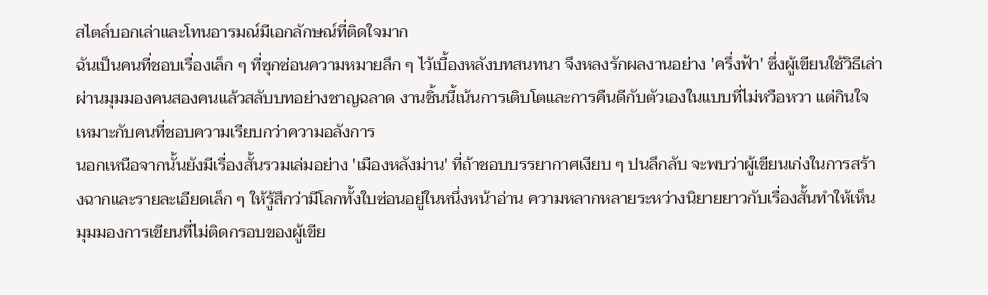สไตล์บอกเล่าและโทนอารมณ์มีเอกลักษณ์ที่ติดใจมาก
ฉันเป็นคนที่ชอบเรื่องเล็ก ๆ ที่ซุกซ่อนความหมายลึก ๆ ไว้เบื้องหลังบทสนทนา จึงหลงรักผลงานอย่าง 'ครึ่งฟ้า' ซึ่งผู้เขียนใช้วิธีเล่าผ่านมุมมองคนสองคนแล้วสลับบทอย่างชาญฉลาด งานชิ้นนี้เน้นการเติบโตและการคืนดีกับตัวเองในแบบที่ไม่หวือหวา แต่กินใจ เหมาะกับคนที่ชอบความเรียบกว่าความอลังการ
นอกเหนือจากนั้นยังมีเรื่องสั้นรวมเล่มอย่าง 'เมืองหลังม่าน' ที่ถ้าชอบบรรยากาศเงียบ ๆ ปนลึกลับ จะพบว่าผู้เขียนเก่งในการสร้างฉากและรายละเอียดเล็ก ๆ ให้รู้สึกว่ามีโลกทั้งใบซ่อนอยู่ในหนึ่งหน้าอ่าน ความหลากหลายระหว่างนิยายยาวกับเรื่องสั้นทำให้เห็นมุมมองการเขียนที่ไม่ติดกรอบของผู้เขีย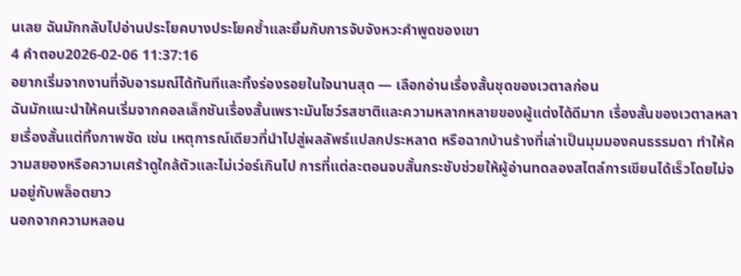นเลย ฉันมักกลับไปอ่านประโยคบางประโยคซ้ำและยิ้มกับการจับจังหวะคำพูดของเขา
4 คำตอบ2026-02-06 11:37:16
อยากเริ่มจากงานที่จับอารมณ์ได้ทันทีและทิ้งร่องรอยในใจนานสุด — เลือกอ่านเรื่องสั้นชุดของเวตาลก่อน
ฉันมักแนะนำให้คนเริ่มจากคอลเล็กชันเรื่องสั้นเพราะมันโชว์รสชาติและความหลากหลายของผู้แต่งได้ดีมาก เรื่องสั้นของเวตาลหลายเรื่องสั้นแต่ทิ้งภาพชัด เช่น เหตุการณ์เดียวที่นำไปสู่ผลลัพธ์แปลกประหลาด หรือฉากบ้านร้างที่เล่าเป็นมุมมองคนธรรมดา ทำให้ความสยองหรือความเศร้าดูใกล้ตัวและไม่เว่อร์เกินไป การที่แต่ละตอนจบสั้นกระชับช่วยให้ผู้อ่านทดลองสไตล์การเขียนได้เร็วโดยไม่จมอยู่กับพล็อตยาว
นอกจากความหลอน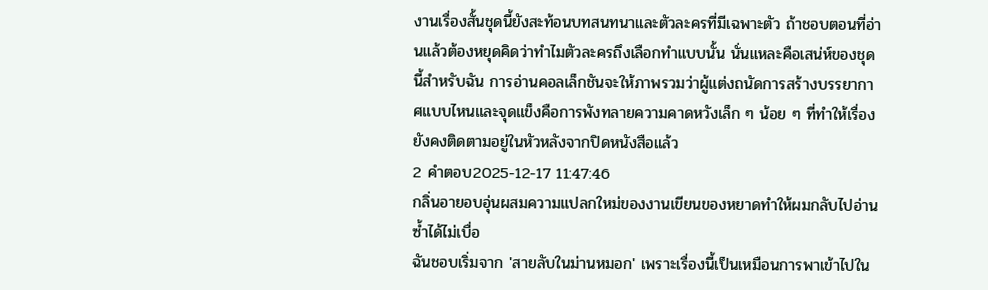งานเรื่องสั้นชุดนี้ยังสะท้อนบทสนทนาและตัวละครที่มีเฉพาะตัว ถ้าชอบตอนที่อ่านแล้วต้องหยุดคิดว่าทำไมตัวละครถึงเลือกทำแบบนั้น นั่นแหละคือเสน่ห์ของชุดนี้สำหรับฉัน การอ่านคอลเล็กชันจะให้ภาพรวมว่าผู้แต่งถนัดการสร้างบรรยากาศแบบไหนและจุดแข็งคือการพังทลายความคาดหวังเล็ก ๆ น้อย ๆ ที่ทำให้เรื่องยังคงติดตามอยู่ในหัวหลังจากปิดหนังสือแล้ว
2 คำตอบ2025-12-17 11:47:46
กลิ่นอายอบอุ่นผสมความแปลกใหม่ของงานเขียนของหยาดทำให้ผมกลับไปอ่านซ้ำได้ไม่เบื่อ
ฉันชอบเริ่มจาก 'สายลับในม่านหมอก' เพราะเรื่องนี้เป็นเหมือนการพาเข้าไปใน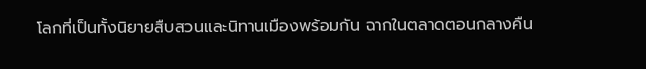โลกที่เป็นทั้งนิยายสืบสวนและนิทานเมืองพร้อมกัน ฉากในตลาดตอนกลางคืน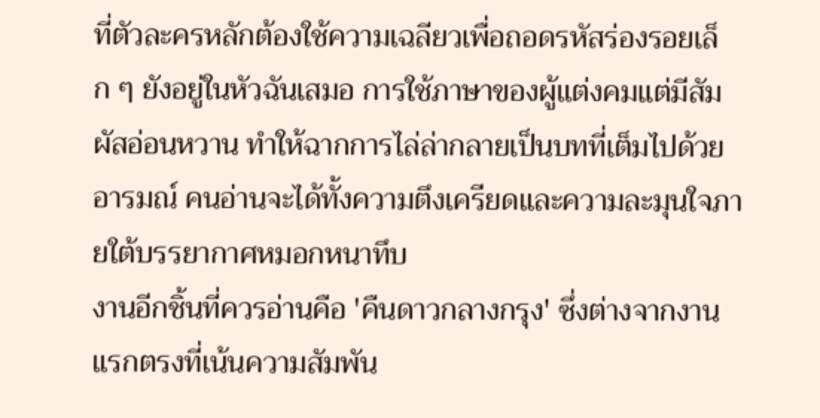ที่ตัวละครหลักต้องใช้ความเฉลียวเพื่อถอดรหัสร่องรอยเล็ก ๆ ยังอยู่ในหัวฉันเสมอ การใช้ภาษาของผู้แต่งคมแต่มีสัมผัสอ่อนหวาน ทำให้ฉากการไล่ล่ากลายเป็นบทที่เต็มไปด้วยอารมณ์ คนอ่านจะได้ทั้งความตึงเครียดและความละมุนใจภายใต้บรรยากาศหมอกหนาทึบ
งานอีกชิ้นที่ควรอ่านคือ 'คืนดาวกลางกรุง' ซึ่งต่างจากงานแรกตรงที่เน้นความสัมพัน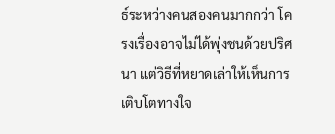ธ์ระหว่างคนสองคนมากกว่า โครงเรื่องอาจไม่ได้พุ่งชนด้วยปริศนา แต่วิธีที่หยาดเล่าให้เห็นการเติบโตทางใจ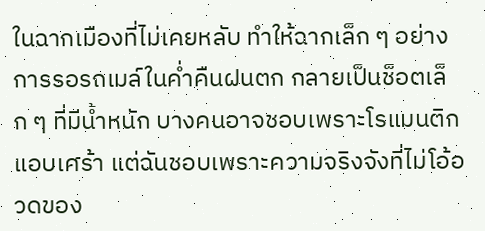ในฉากเมืองที่ไม่เคยหลับ ทำให้ฉากเล็ก ๆ อย่างการรอรถเมล์ในค่ำคืนฝนตก กลายเป็นช็อตเล็ก ๆ ที่มีน้ำหนัก บางคนอาจชอบเพราะโรแมนติกแอบเศร้า แต่ฉันชอบเพราะความจริงจังที่ไม่โอ้อวดของ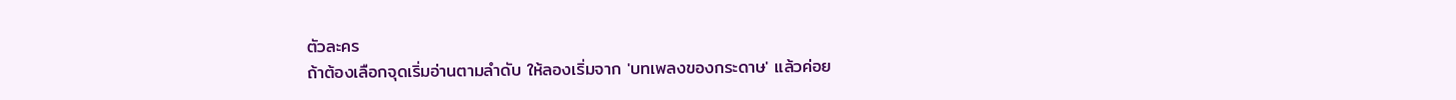ตัวละคร
ถ้าต้องเลือกจุดเริ่มอ่านตามลำดับ ให้ลองเริ่มจาก 'บทเพลงของกระดาษ' แล้วค่อย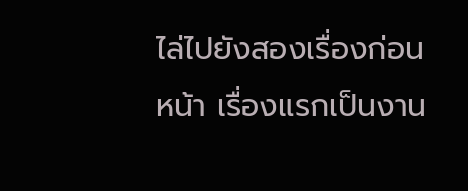ไล่ไปยังสองเรื่องก่อนหน้า เรื่องแรกเป็นงาน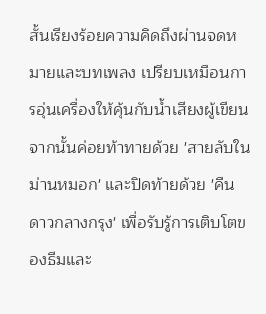สั้นเรียงร้อยความคิดถึงผ่านจดหมายและบทเพลง เปรียบเหมือนการอุ่นเครื่องให้คุ้นกับน้ำเสียงผู้เขียน จากนั้นค่อยท้าทายด้วย 'สายลับในม่านหมอก' และปิดท้ายด้วย 'คืนดาวกลางกรุง' เพื่อรับรู้การเติบโตของธีมและ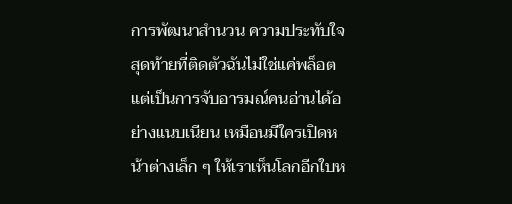การพัฒนาสำนวน ความประทับใจสุดท้ายที่ติดตัวฉันไม่ใช่แค่พล็อต แต่เป็นการจับอารมณ์คนอ่านได้อย่างแนบเนียน เหมือนมีใครเปิดหน้าต่างเล็ก ๆ ให้เราเห็นโลกอีกใบห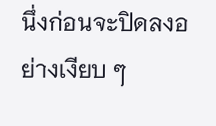นึ่งก่อนจะปิดลงอย่างเงียบ ๆ